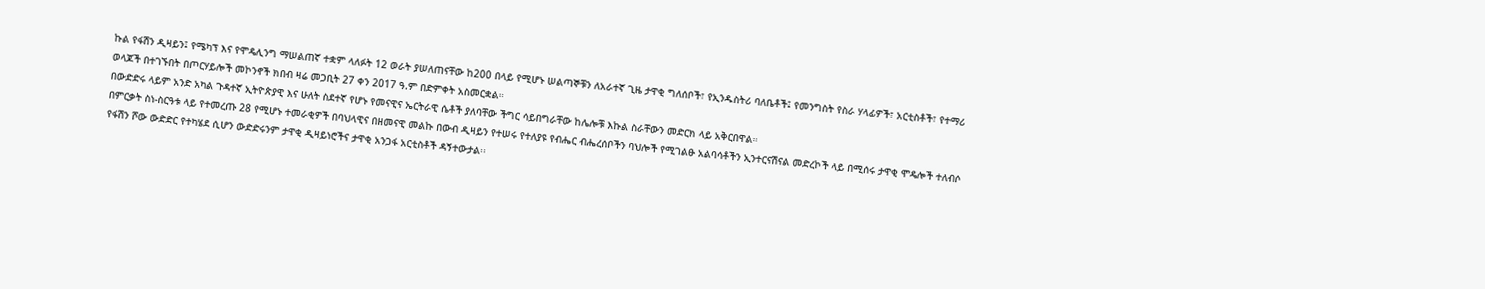ኩል የፋሽን ዲዛይን፤ የሜካፕ እና የሞዴሊንግ ማሠልጠኛ ተቋም ላለፉት 12 ወራት ያሠለጠናቸው ከ200 በላይ የሚሆኑ ሠልጣኞቹን ለአራተኛ ጊዜ ታዋቂ ግለሰቦች፣ የኢንዱስትሪ ባለቤቶች፤ የመንግስት የስራ ሃላፊዎች፣ አርቲስቶች፣ የተማሪ ወላጆች በተገኙበት በጦርሃይሎች መኮንኖች ክበብ ዛሬ መጋቢት 27 ቀን 2017 ዓ.ም በድምቀት አስመርቋል።
በውድድሩ ላይም አንድ አካል ጉዳተኛ ኢትዮጵያዊ እና ሁለት ስደተኛ የሆኑ የመናዊና ኤርትራዊ ሴቶች ያለባቸው ችግር ሳይበግራቸው ከሌሎቹ እኩል ስራቸውን መድርክ ላይ አቅርበዋል።
በምርቃት ስነ-ስርዓቱ ላይ የተመረጡ 28 የሚሆኑ ተመራቂዎች በባህላዊና በዘመናዊ መልኩ በውብ ዲዛይን የተሠሩ የተለያዩ የብሔር ብሔረሰቦችን ባህሎች የሚገልፁ አልባሳቶችን ኢንተርናሽናል መድረኮች ላይ በሚሰሩ ታዋቂ ሞዴሎች ተለብሶ የፋሽን ሾው ውድድር የተካሄደ ሲሆን ውድድሩንም ታዋቂ ዲዛይነሮችና ታዋቂ አንጋፋ አርቲስቶች ዳኝተውታል፡፡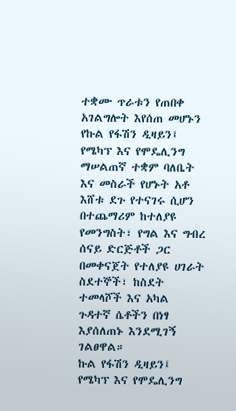ተቋሙ ጥራቱን የጠበቀ አገልግሎት እየሰጠ መሆኑን የኩል የፋሽን ዲዛይን፤ የሜካፕ እና የሞዴሊንግ ማሠልጠኛ ተቋም ባለቤት እና መስራች የሆኑት አቶ እሸቱ ደጉ የተናገሩ ሲሆን በተጨማሪም ከተለያዩ የመንግስት፣ የግል እና ግብረ ሰናይ ድርጅቶች ጋር በመቀናጀት የተለያዩ ሀገራት ስደተኞች፣ ከስደት ተመላሾች እና አካል ጉዳተኛ ሴቶችን በነፃ እያሰለጠኑ እንደሚገኝ ገልፀዋል።
ኩል የፋሽን ዲዛይን፤ የሜካፕ እና የሞዴሊንግ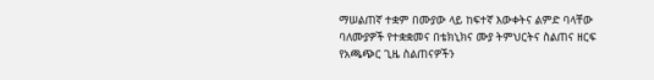ማሠልጠኛ ተቋም በሙያው ላይ ከፍተኛ እውቀትና ልምድ ባላቸው ባለሙያዎች የተቋቋመና በቴክኒክና ሙያ ትምህርትና ስልጠና ዘርፍ የአጫጭር ጊዜ ስልጠናዎችን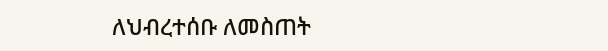ለህብረተሰቡ ለመስጠት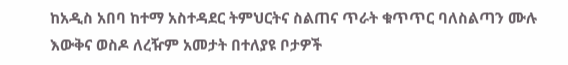ከአዲስ አበባ ከተማ አስተዳደር ትምህርትና ስልጠና ጥራት ቁጥጥር ባለስልጣን ሙሉ እውቅና ወስዶ ለረዥም አመታት በተለያዩ ቦታዎች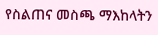የስልጠና መስጫ ማእከላትን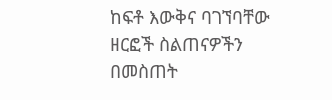ከፍቶ እውቅና ባገኘባቸው ዘርፎች ስልጠናዎችን በመስጠት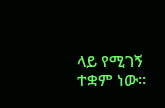ላይ የሚገኝ ተቋም ነው።